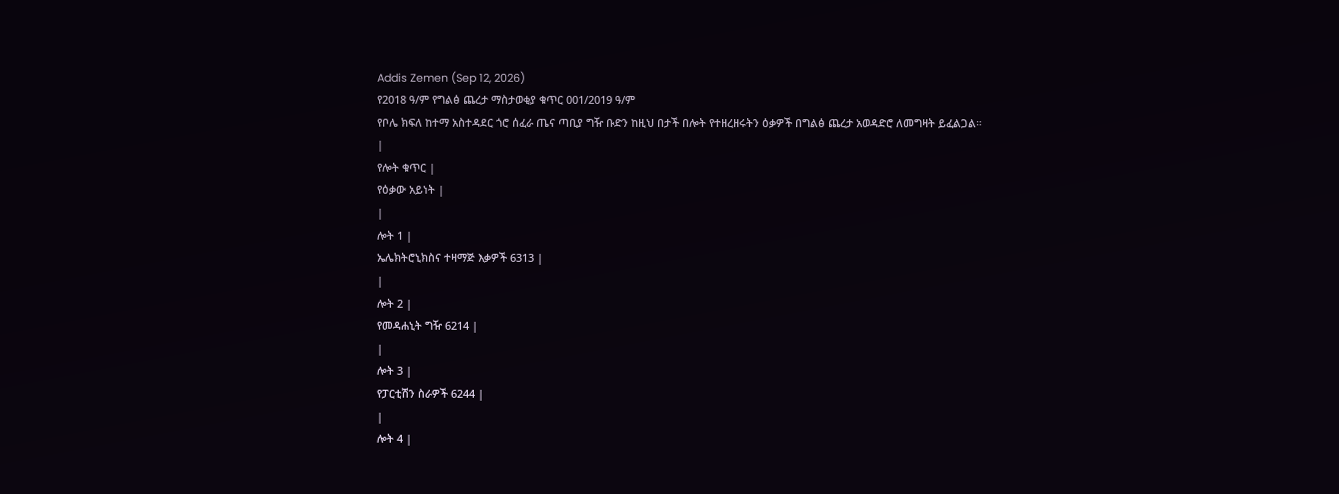Addis Zemen (Sep 12, 2026)
የ2018 ዓ/ም የግልፅ ጨረታ ማስታወቂያ ቁጥር 001/2019 ዓ/ም
የቦሌ ክፍለ ከተማ አስተዳደር ጎሮ ሰፈራ ጤና ጣቢያ ግዥ ቡድን ከዚህ በታች በሎት የተዘረዘሩትን ዕቃዎች በግልፅ ጨረታ አወዳድሮ ለመግዛት ይፈልጋል።
|
የሎት ቁጥር |
የዕቃው አይነት |
|
ሎት 1 |
ኤሌክትሮኒክስና ተዛማጅ እቃዎች 6313 |
|
ሎት 2 |
የመዳሐኒት ግዥ 6214 |
|
ሎት 3 |
የፓርቲሽን ስራዎች 6244 |
|
ሎት 4 |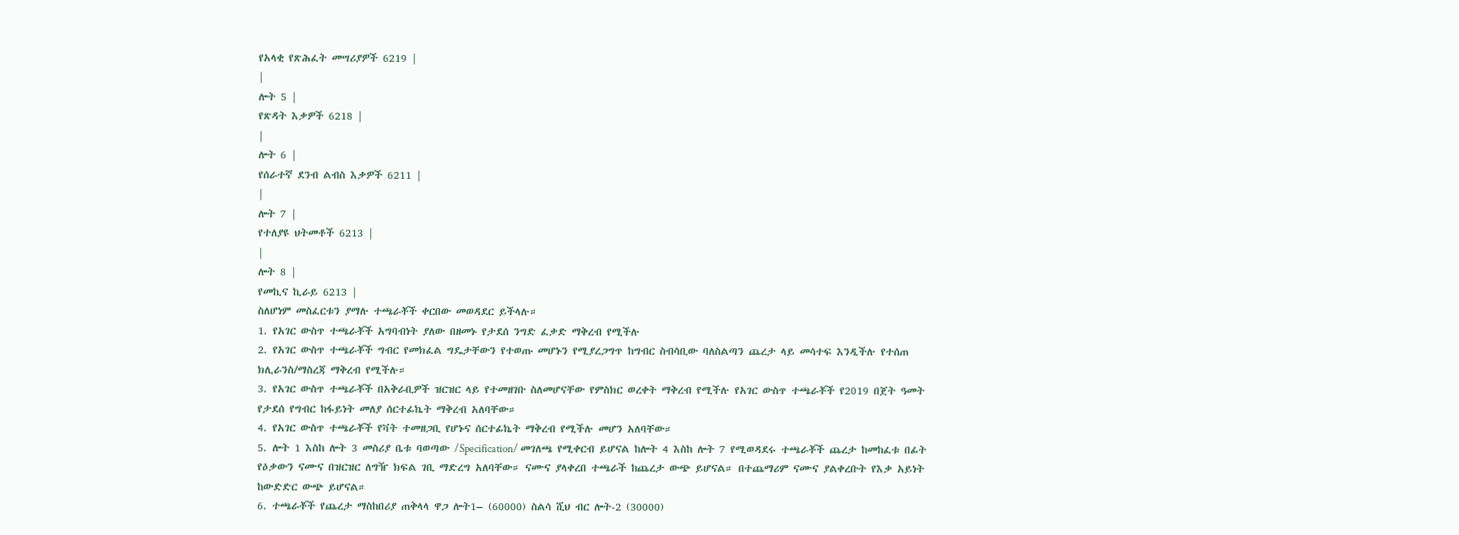የአላቂ የጽሕፈት መሣሪያዎች 6219 |
|
ሎት 5 |
የጽዳት እቃዎች 6218 |
|
ሎት 6 |
የሰራተኛ ደንብ ልብስ እቃዎች 6211 |
|
ሎት 7 |
የተለያዩ ህትመቶች 6213 |
|
ሎት 8 |
የመኪና ኪራይ 6213 |
ስለሆነም መስፈርቱን ያማሉ ተጫራቾች ቀርበው መወዳደር ይችላሉ።
1. የአገር ውስጥ ተጫራቾች አግባብነት ያለው በዘመኑ የታደሰ ንግድ ፈቃድ ማቅረብ የሚችሉ
2. የአገር ውስጥ ተጫራቾች ግብር የመክፈል ግዴታቸውን የተወጡ መሆኑን የሚያረጋግጥ ከግብር ስብሳቢው ባለስልጣን ጨረታ ላይ መሳተፍ እንዲችሉ የተሰጠ ክሊራንስ/ማስረጃ ማቅረብ የሚችሉ።
3. የአገር ውስጥ ተጫራቾች በአቅራቢዎች ዝርዝር ላይ የተመዘገቡ ስለመሆናቸው የምስክር ወረቀት ማቅረብ የሚችሉ የአገር ውስጥ ተጫራቾች የ2019 በጀት ዓመት የታደሰ የግብር ከፋይነት መለያ ሰርተፊኬት ማቅረብ አለባቸው።
4. የአገር ውስጥ ተጫራቾች የቫት ተመዘጋቢ የሆኑና ሰርተፊኬት ማቅረብ የሚችሉ መሆን አለባቸው።
5. ሎት 1 እስከ ሎት 3 መስሪያ ቤቱ ባወጣው /Specification/ መገለጫ የሚቀርብ ይሆናል ከሎት 4 እስከ ሎት 7 የሚወዳደሩ ተጫራቾች ጨረታ ከመከፈቱ በፊት የዕቃውን ናሙና በዝርዝር ለግዥ ክፍል ገቢ ማድረግ አለባቸው። ናሙና ያላቀረበ ተጫራች ከጨረታ ውጭ ይሆናል። በተጨማሪም ናሙና ያልቀረቡት የእቃ አይነት ከውድድር ውጭ ይሆናል።
6. ተጫራቾች የጨረታ ማስከበሪያ ጠቅላላ ዋጋ ሎት1– (60000) ስልሳ ሺህ ብር ሎት-2 (30000)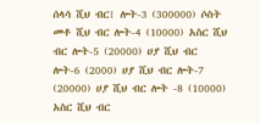ሰላሳ ሺህ ብር፧ ሎት-3 (300000) ሶስት መቶ ሺህ ብር ሎት-4 (10000) አስር ሺህ ብር ሎት-5 (20000) ሀያ ሺህ ብር ሎት-6 (2000) ሀያ ሺህ ብር ሎት-7 (20000) ሀያ ሺህ ብር ሎት -8 (10000) አስር ሺህ ብር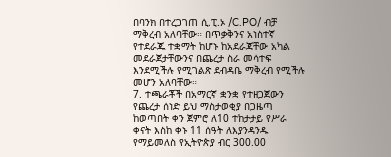በባንክ በተረጋገጠ ሲ.ፒ.ኦ /C.PO/ ብቻ ማቅረብ አለባቸው። በጥቃቅንና አነስተኛ የተደራጁ ተቋማት ከሆኑ ከአደራጃቸው አካል መደራጀታቸውንና በጨረታ ስራ መሳተፍ እንደሚችሉ የሚገልጽ ደብዳቤ ማቅረብ የሚችሉ መሆን አለባቸው።
7. ተጫራቾች በአማርኛ ቋንቋ የተዘጋጀውን የጨረታ ሰነድ ይህ ማስታወቂያ በጋዜጣ ከወጣበት ቀን ጀምሮ ለ10 ተከታታይ የሥራ ቀናት እስከ ቀኑ 11 ሰዓት ለእያንዳንዱ የማይመለስ የኢትዮጵያ ብር 300.00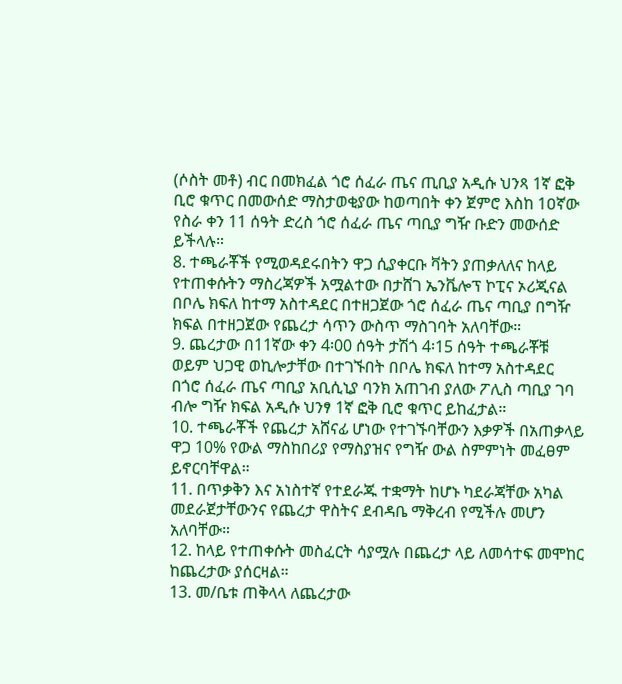(ሶስት መቶ) ብር በመክፈል ጎሮ ሰፈራ ጤና ጢቢያ አዲሱ ህንጻ 1ኛ ፎቅ ቢሮ ቁጥር በመውሰድ ማስታወቂያው ከወጣበት ቀን ጀምሮ እስከ 1ዐኛው የስራ ቀን 11 ሰዓት ድረስ ጎሮ ሰፈራ ጤና ጣቢያ ግዥ ቡድን መውሰድ ይችላሉ።
8. ተጫራቾች የሚወዳደሩበትን ዋጋ ሲያቀርቡ ቫትን ያጠቃለለና ከላይ የተጠቀሱትን ማስረጃዎች አሟልተው በታሸገ ኤንቬሎፕ ኮፒና ኦሪጂናል በቦሌ ክፍለ ከተማ አስተዳደር በተዘጋጀው ጎሮ ሰፈራ ጤና ጣቢያ በግዥ ክፍል በተዘጋጀው የጨረታ ሳጥን ውስጥ ማስገባት አለባቸው።
9. ጨረታው በ11ኛው ቀን 4፡00 ሰዓት ታሽጎ 4፡15 ሰዓት ተጫራቾቹ ወይም ህጋዊ ወኪሎታቸው በተገኙበት በቦሌ ክፍለ ከተማ አስተዳደር በጎሮ ሰፈራ ጤና ጣቢያ አቢሲኒያ ባንክ አጠገብ ያለው ፖሊስ ጣቢያ ገባ ብሎ ግዥ ክፍል አዲሱ ህንፃ 1ኛ ፎቅ ቢሮ ቁጥር ይከፈታል።
10. ተጫራቾች የጨረታ አሸናፊ ሆነው የተገኙባቸውን እቃዎች በአጠቃላይ ዋጋ 10% የውል ማስከበሪያ የማስያዝና የግዥ ውል ስምምነት መፈፀም ይኖርባቸዋል።
11. በጥቃቅን እና አነስተኛ የተደራጁ ተቋማት ከሆኑ ካደራጃቸው አካል መደራጀታቸውንና የጨረታ ዋስትና ደብዳቤ ማቅረብ የሚችሉ መሆን አለባቸው።
12. ከላይ የተጠቀሱት መስፈርት ሳያሟሉ በጨረታ ላይ ለመሳተፍ መሞከር ከጨረታው ያሰርዛል።
13. መ/ቤቱ ጠቅላላ ለጨረታው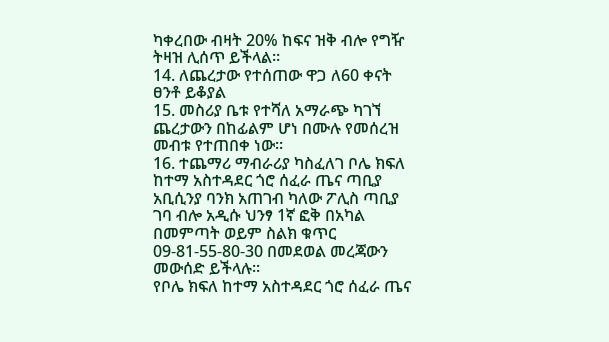ካቀረበው ብዛት 20% ከፍና ዝቅ ብሎ የግዥ ትዛዝ ሊሰጥ ይችላል።
14. ለጨረታው የተሰጠው ዋጋ ለ60 ቀናት ፀንቶ ይቆያል
15. መስሪያ ቤቱ የተሻለ አማራጭ ካገኘ ጨረታውን በከፊልም ሆነ በሙሉ የመሰረዝ መብቱ የተጠበቀ ነው።
16. ተጨማሪ ማብራሪያ ካስፈለገ ቦሌ ክፍለ ከተማ አስተዳደር ጎሮ ሰፈራ ጤና ጣቢያ አቢሲንያ ባንክ አጠገብ ካለው ፖሊስ ጣቢያ ገባ ብሎ አዲሱ ህንፃ 1ኛ ፎቅ በአካል በመምጣት ወይም ስልክ ቁጥር 09-81-55-80-30 በመደወል መረጃውን መውሰድ ይችላሉ።
የቦሌ ክፍለ ከተማ አስተዳደር ጎሮ ሰፈራ ጤና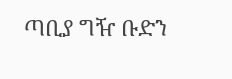ጣቢያ ግዥ ቡድን